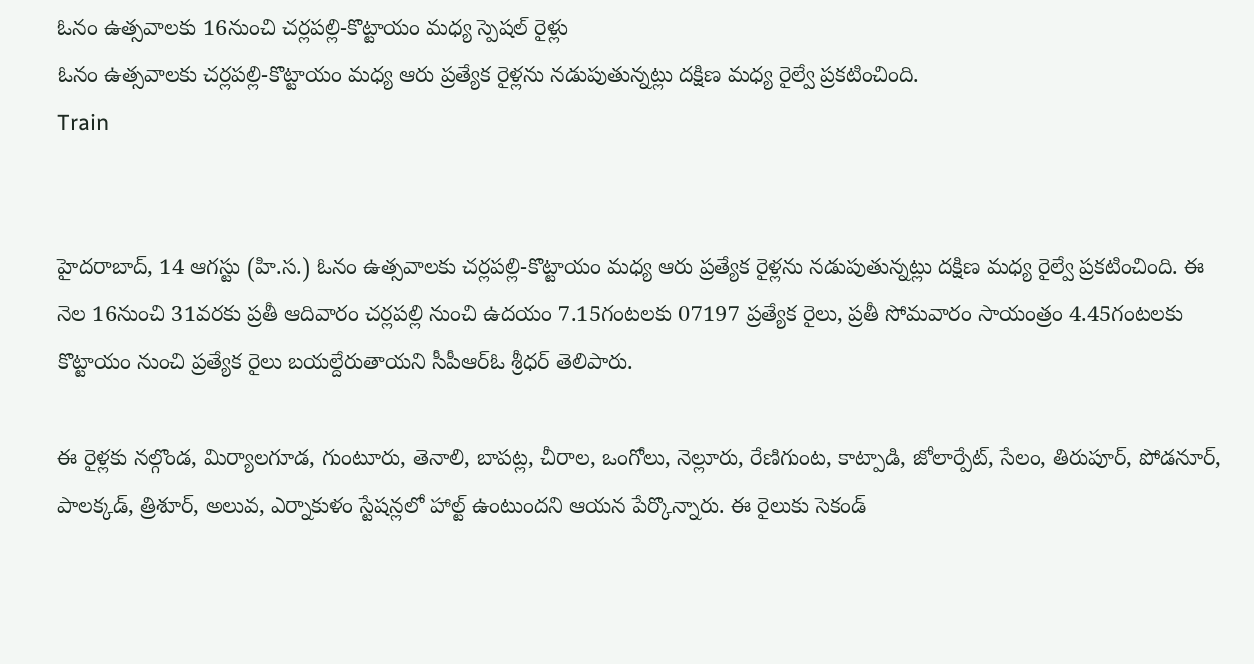ఓనం ఉత్సవాలకు 16నుంచి చర్లపల్లి-కొట్టాయం మధ్య స్పెషల్ రైళ్లు
ఓనం ఉత్సవాలకు చర్లపల్లి-కొట్టాయం మధ్య ఆరు ప్రత్యేక రైళ్లను నడుపుతున్నట్లు దక్షిణ మధ్య రైల్వే ప్రకటించింది.
Train


హైదరాబాద్, 14 ఆగస్టు (హి.స.) ఓనం ఉత్సవాలకు చర్లపల్లి-కొట్టాయం మధ్య ఆరు ప్రత్యేక రైళ్లను నడుపుతున్నట్లు దక్షిణ మధ్య రైల్వే ప్రకటించింది. ఈ నెల 16నుంచి 31వరకు ప్రతీ ఆదివారం చర్లపల్లి నుంచి ఉదయం 7.15గంటలకు 07197 ప్రత్యేక రైలు, ప్రతీ సోమవారం సాయంత్రం 4.45గంటలకు కొట్టాయం నుంచి ప్రత్యేక రైలు బయల్దేరుతాయని సీపీఆర్ఓ శ్రీధర్ తెలిపారు.

ఈ రైళ్లకు నల్గొండ, మిర్యాలగూడ, గుంటూరు, తెనాలి, బాపట్ల, చీరాల, ఒంగోలు, నెల్లూరు, రేణిగుంట, కాట్పాడి, జోలార్పేట్, సేలం, తిరుపూర్, పోడనూర్, పాలక్కడ్, త్రిశూర్, అలువ, ఎర్నాకుళం స్టేషన్లలో హాల్ట్ ఉంటుందని ఆయన పేర్కొన్నారు. ఈ రైలుకు సెకండ్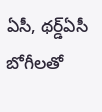ఏసీ, థర్డ్ఏసీ బోగీలతో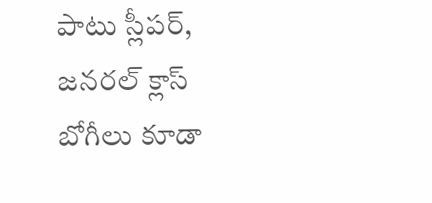పాటు స్లీపర్, జనరల్ క్లాస్ బోగీలు కూడా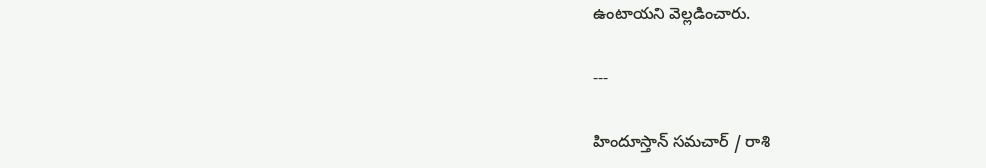ఉంటాయని వెల్లడించారు.

---

హిందూస్తాన్ సమచార్ / రాశి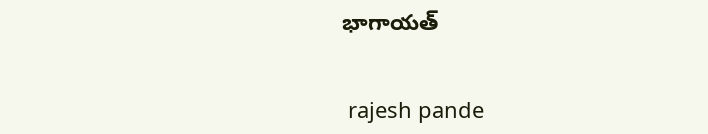భాగాయత్


 rajesh pande